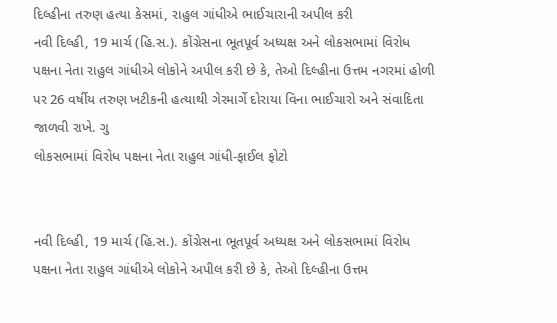દિલ્હીના તરુણ હત્યા કેસમાં, રાહુલ ગાંધીએ ભાઈચારાની અપીલ કરી
નવી દિલ્હી, 19 માર્ચ (હિ.સ.). કોંગ્રેસના ભૂતપૂર્વ અધ્યક્ષ અને લોકસભામાં વિરોધ પક્ષના નેતા રાહુલ ગાંધીએ લોકોને અપીલ કરી છે કે, તેઓ દિલ્હીના ઉત્તમ નગરમાં હોળી પર 26 વર્ષીય તરુણ ખટીકની હત્યાથી ગેરમાર્ગે દોરાયા વિના ભાઈચારો અને સંવાદિતા જાળવી રાખે. ગુ
લોકસભામાં વિરોધ પક્ષના નેતા રાહુલ ગાંધી-ફાઈલ ફોટો


નવી દિલ્હી, 19 માર્ચ (હિ.સ.). કોંગ્રેસના ભૂતપૂર્વ અધ્યક્ષ અને લોકસભામાં વિરોધ પક્ષના નેતા રાહુલ ગાંધીએ લોકોને અપીલ કરી છે કે, તેઓ દિલ્હીના ઉત્તમ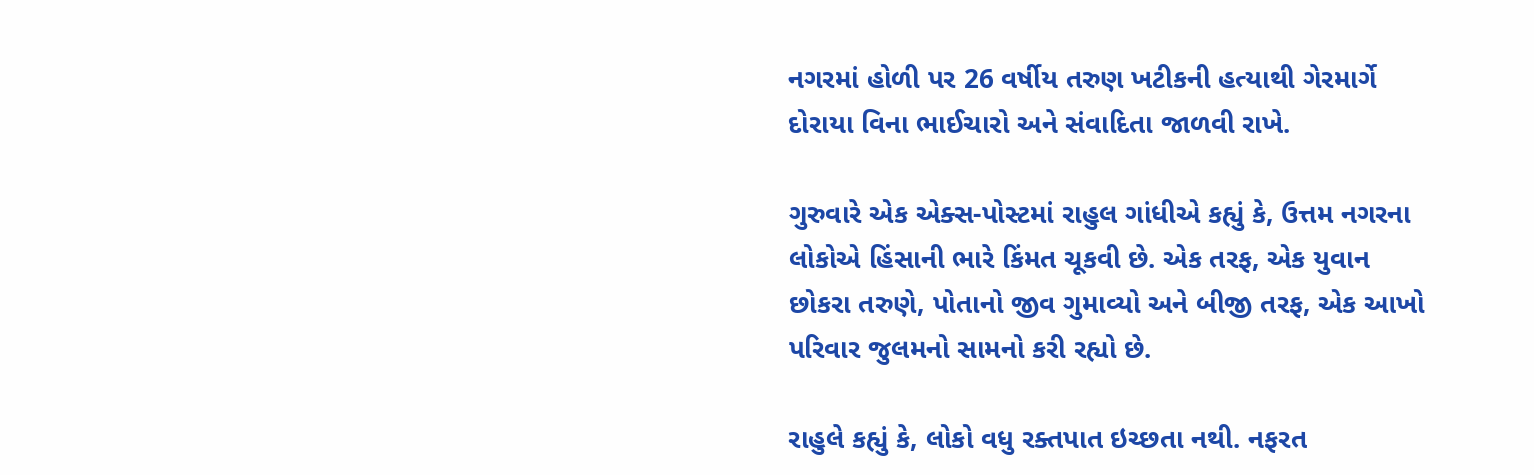નગરમાં હોળી પર 26 વર્ષીય તરુણ ખટીકની હત્યાથી ગેરમાર્ગે દોરાયા વિના ભાઈચારો અને સંવાદિતા જાળવી રાખે.

ગુરુવારે એક એક્સ-પોસ્ટમાં રાહુલ ગાંધીએ કહ્યું કે, ઉત્તમ નગરના લોકોએ હિંસાની ભારે કિંમત ચૂકવી છે. એક તરફ, એક યુવાન છોકરા તરુણે, પોતાનો જીવ ગુમાવ્યો અને બીજી તરફ, એક આખો પરિવાર જુલમનો સામનો કરી રહ્યો છે.

રાહુલે કહ્યું કે, લોકો વધુ રક્તપાત ઇચ્છતા નથી. નફરત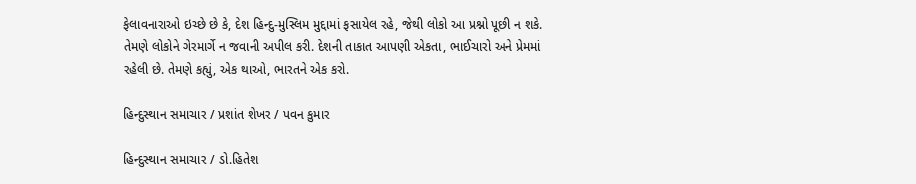ફેલાવનારાઓ ઇચ્છે છે કે, દેશ હિન્દુ-મુસ્લિમ મુદ્દામાં ફસાયેલ રહે, જેથી લોકો આ પ્રશ્નો પૂછી ન શકે. તેમણે લોકોને ગેરમાર્ગે ન જવાની અપીલ કરી. દેશની તાકાત આપણી એકતા, ભાઈચારો અને પ્રેમમાં રહેલી છે. તેમણે કહ્યું, એક થાઓ, ભારતને એક કરો.

હિન્દુસ્થાન સમાચાર / પ્રશાંત શેખર / પવન કુમાર

હિન્દુસ્થાન સમાચાર / ડો.હિતેશ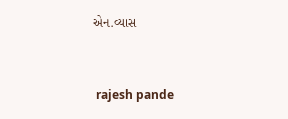એન.વ્યાસ


 rajesh pande